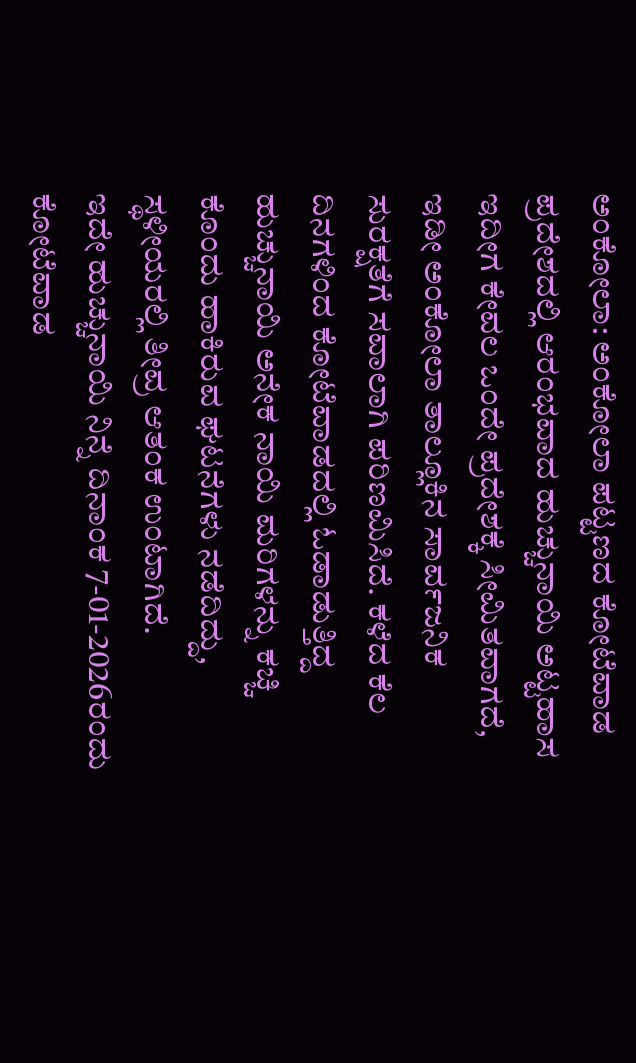ಅಂಕೋಲಾ: ಅಂಕೋಲಾ ಪಟ್ಟಣದ ಕೋಟೆವಾಡ ಪ್ರದೇಶದಲ್ಲಿ ಆರಂಭವಾದ ಹುಚ್ಚುನಾಯಿ ಅಟ್ಟಹಾಸ ಇದೀಗ ಕೇವಲ ಒಂದೇ ಪ್ರದೇಶಕ್ಕೆ ಸೀಮಿತವಾಗದೆ, ಇಡೀ ಅಂಕೋಲಾ ತಾಲ್ಲೂಕಿನ ಸಾರ್ವಜನಿಕ ಸುರಕ್ಷತೆಗೆ ಸವಾಲಾಗಿ ಪರಿಣಮಿಸಿದೆ. ಕಳೆದ ಕೆಲ ದಿನಗಳಿಂದ ಕೋಟೆವಾಡದಲ್ಲಿ ಓಡಾಡುತ್ತಿದ್ದ ಹುಚ್ಚುನಾಯಿ ಅನೇಕ ನಾಯಿ ಮರಿಗಳನ್ನು ಕಚ್ಚಿ ಕೊಂದು ಹಾಕಿರುವ ಘಟನೆಗಳು ನಡೆದಿದ್ದು, ಸ್ಥಳೀಯರಲ್ಲಿ ತೀವ್ರ ಆತಂಕ ಉಂಟಾಗಿದೆ.
ಇದೇ ಹುಚ್ಚುನಾಯಿ ನಿನ್ನೆ ದಿನಾಂಕ 7-01-2026ರಂದು ಕೋಟೆವಾಡ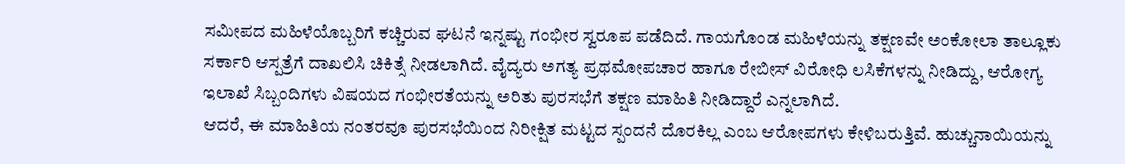ಸಮೀಪದ ಮಹಿಳೆಯೊಬ್ಬರಿಗೆ ಕಚ್ಚಿರುವ ಘಟನೆ ಇನ್ನಷ್ಟು ಗಂಭೀರ ಸ್ವರೂಪ ಪಡೆದಿದೆ. ಗಾಯಗೊಂಡ ಮಹಿಳೆಯನ್ನು ತಕ್ಷಣವೇ ಅಂಕೋಲಾ ತಾಲ್ಲೂಕು ಸರ್ಕಾರಿ ಆಸ್ಪತ್ರೆಗೆ ದಾಖಲಿಸಿ ಚಿಕಿತ್ಸೆ ನೀಡಲಾಗಿದೆ. ವೈದ್ಯರು ಅಗತ್ಯ ಪ್ರಥಮೋಪಚಾರ ಹಾಗೂ ರೇಬೀಸ್ ವಿರೋಧಿ ಲಸಿಕೆಗಳನ್ನು ನೀಡಿದ್ದು, ಆರೋಗ್ಯ ಇಲಾಖೆ ಸಿಬ್ಬಂದಿಗಳು ವಿಷಯದ ಗಂಭೀರತೆಯನ್ನು ಅರಿತು ಪುರಸಭೆಗೆ ತಕ್ಷಣ ಮಾಹಿತಿ ನೀಡಿದ್ದಾರೆ ಎನ್ನಲಾಗಿದೆ.
ಆದರೆ, ಈ ಮಾಹಿತಿಯ ನಂತರವೂ ಪುರಸಭೆಯಿಂದ ನಿರೀಕ್ಷಿತ ಮಟ್ಟದ ಸ್ಪಂದನೆ ದೊರಕಿಲ್ಲ ಎಂಬ ಆರೋಪಗಳು ಕೇಳಿಬರುತ್ತಿವೆ. ಹುಚ್ಚುನಾಯಿಯನ್ನು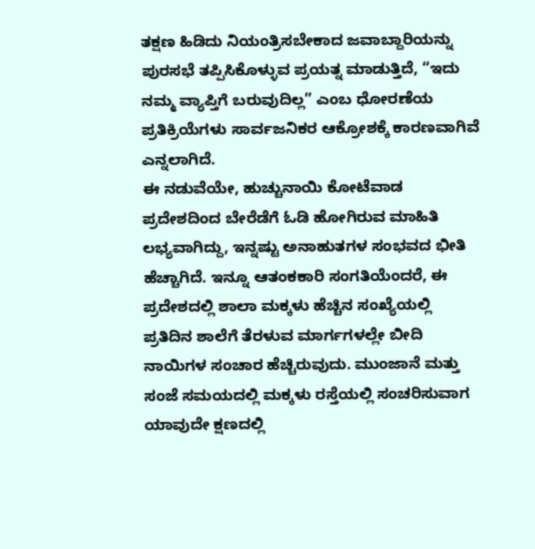ತಕ್ಷಣ ಹಿಡಿದು ನಿಯಂತ್ರಿಸಬೇಕಾದ ಜವಾಬ್ದಾರಿಯನ್ನು ಪುರಸಭೆ ತಪ್ಪಿಸಿಕೊಳ್ಳುವ ಪ್ರಯತ್ನ ಮಾಡುತ್ತಿದೆ, “ಇದು ನಮ್ಮ ವ್ಯಾಪ್ತಿಗೆ ಬರುವುದಿಲ್ಲ” ಎಂಬ ಧೋರಣೆಯ ಪ್ರತಿಕ್ರಿಯೆಗಳು ಸಾರ್ವಜನಿಕರ ಆಕ್ರೋಶಕ್ಕೆ ಕಾರಣವಾಗಿವೆ ಎನ್ನಲಾಗಿದೆ.
ಈ ನಡುವೆಯೇ, ಹುಚ್ಚುನಾಯಿ ಕೋಟೆವಾಡ ಪ್ರದೇಶದಿಂದ ಬೇರೆಡೆಗೆ ಓಡಿ ಹೋಗಿರುವ ಮಾಹಿತಿ ಲಭ್ಯವಾಗಿದ್ದು, ಇನ್ನಷ್ಟು ಅನಾಹುತಗಳ ಸಂಭವದ ಭೀತಿ ಹೆಚ್ಚಾಗಿದೆ. ಇನ್ನೂ ಆತಂಕಕಾರಿ ಸಂಗತಿಯೆಂದರೆ, ಈ ಪ್ರದೇಶದಲ್ಲಿ ಶಾಲಾ ಮಕ್ಕಳು ಹೆಚ್ಚಿನ ಸಂಖ್ಯೆಯಲ್ಲಿ ಪ್ರತಿದಿನ ಶಾಲೆಗೆ ತೆರಳುವ ಮಾರ್ಗಗಳಲ್ಲೇ ಬೀದಿ ನಾಯಿಗಳ ಸಂಚಾರ ಹೆಚ್ಚಿರುವುದು. ಮುಂಜಾನೆ ಮತ್ತು ಸಂಜೆ ಸಮಯದಲ್ಲಿ ಮಕ್ಕಳು ರಸ್ತೆಯಲ್ಲಿ ಸಂಚರಿಸುವಾಗ ಯಾವುದೇ ಕ್ಷಣದಲ್ಲಿ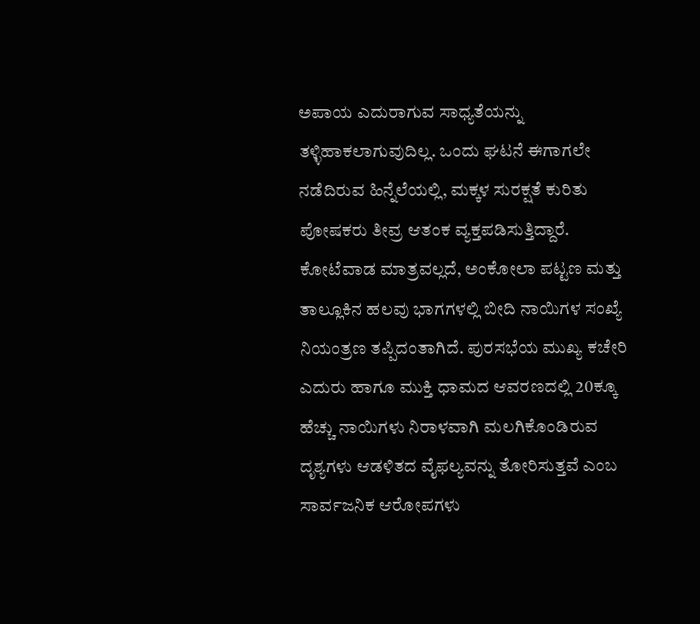ಅಪಾಯ ಎದುರಾಗುವ ಸಾಧ್ಯತೆಯನ್ನು ತಳ್ಳಿಹಾಕಲಾಗುವುದಿಲ್ಲ. ಒಂದು ಘಟನೆ ಈಗಾಗಲೇ ನಡೆದಿರುವ ಹಿನ್ನೆಲೆಯಲ್ಲಿ, ಮಕ್ಕಳ ಸುರಕ್ಷತೆ ಕುರಿತು ಪೋಷಕರು ತೀವ್ರ ಆತಂಕ ವ್ಯಕ್ತಪಡಿಸುತ್ತಿದ್ದಾರೆ.
ಕೋಟೆವಾಡ ಮಾತ್ರವಲ್ಲದೆ, ಅಂಕೋಲಾ ಪಟ್ಟಣ ಮತ್ತು ತಾಲ್ಲೂಕಿನ ಹಲವು ಭಾಗಗಳಲ್ಲಿ ಬೀದಿ ನಾಯಿಗಳ ಸಂಖ್ಯೆ ನಿಯಂತ್ರಣ ತಪ್ಪಿದಂತಾಗಿದೆ. ಪುರಸಭೆಯ ಮುಖ್ಯ ಕಚೇರಿ ಎದುರು ಹಾಗೂ ಮುಕ್ತಿ ಧಾಮದ ಆವರಣದಲ್ಲಿ 20ಕ್ಕೂ ಹೆಚ್ಚು ನಾಯಿಗಳು ನಿರಾಳವಾಗಿ ಮಲಗಿಕೊಂಡಿರುವ ದೃಶ್ಯಗಳು ಆಡಳಿತದ ವೈಫಲ್ಯವನ್ನು ತೋರಿಸುತ್ತವೆ ಎಂಬ ಸಾರ್ವಜನಿಕ ಆರೋಪಗಳು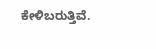ಕೇಳಿಬರುತ್ತಿವೆ.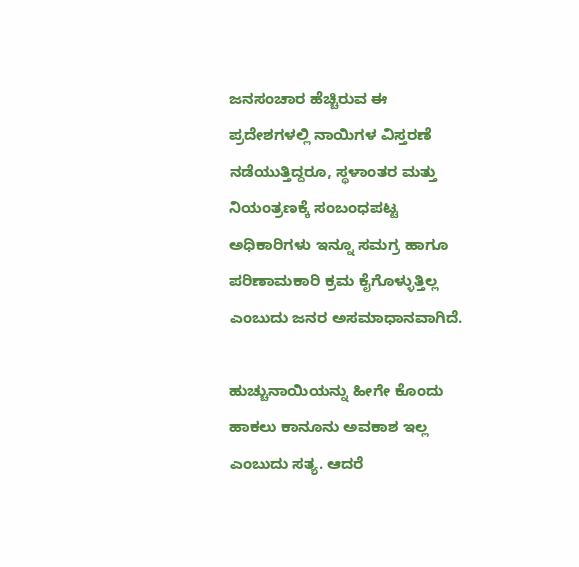ಜನಸಂಚಾರ ಹೆಚ್ಚಿರುವ ಈ ಪ್ರದೇಶಗಳಲ್ಲಿ ನಾಯಿಗಳ ವಿಸ್ತರಣೆ ನಡೆಯುತ್ತಿದ್ದರೂ, ಸ್ಥಳಾಂತರ ಮತ್ತು ನಿಯಂತ್ರಣಕ್ಕೆ ಸಂಬಂಧಪಟ್ಟ ಅಧಿಕಾರಿಗಳು ಇನ್ನೂ ಸಮಗ್ರ ಹಾಗೂ ಪರಿಣಾಮಕಾರಿ ಕ್ರಮ ಕೈಗೊಳ್ಳುತ್ತಿಲ್ಲ ಎಂಬುದು ಜನರ ಅಸಮಾಧಾನವಾಗಿದೆ.

ಹುಚ್ಚುನಾಯಿಯನ್ನು ಹೀಗೇ ಕೊಂದು ಹಾಕಲು ಕಾನೂನು ಅವಕಾಶ ಇಲ್ಲ ಎಂಬುದು ಸತ್ಯ. ಆದರೆ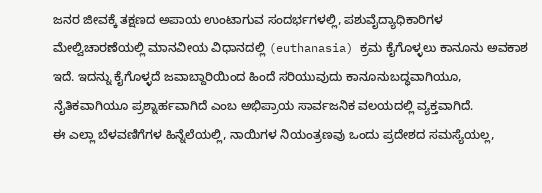ಜನರ ಜೀವಕ್ಕೆ ತಕ್ಷಣದ ಅಪಾಯ ಉಂಟಾಗುವ ಸಂದರ್ಭಗಳಲ್ಲಿ, ಪಶುವೈದ್ಯಾಧಿಕಾರಿಗಳ ಮೇಲ್ವಿಚಾರಣೆಯಲ್ಲಿ ಮಾನವೀಯ ವಿಧಾನದಲ್ಲಿ (euthanasia) ಕ್ರಮ ಕೈಗೊಳ್ಳಲು ಕಾನೂನು ಅವಕಾಶ ಇದೆ. ಇದನ್ನು ಕೈಗೊಳ್ಳದೆ ಜವಾಬ್ದಾರಿಯಿಂದ ಹಿಂದೆ ಸರಿಯುವುದು ಕಾನೂನುಬದ್ಧವಾಗಿಯೂ, ನೈತಿಕವಾಗಿಯೂ ಪ್ರಶ್ನಾರ್ಹವಾಗಿದೆ ಎಂಬ ಅಭಿಪ್ರಾಯ ಸಾರ್ವಜನಿಕ ವಲಯದಲ್ಲಿ ವ್ಯಕ್ತವಾಗಿದೆ.
ಈ ಎಲ್ಲಾ ಬೆಳವಣಿಗೆಗಳ ಹಿನ್ನೆಲೆಯಲ್ಲಿ, ನಾಯಿಗಳ ನಿಯಂತ್ರಣವು ಒಂದು ಪ್ರದೇಶದ ಸಮಸ್ಯೆಯಲ್ಲ,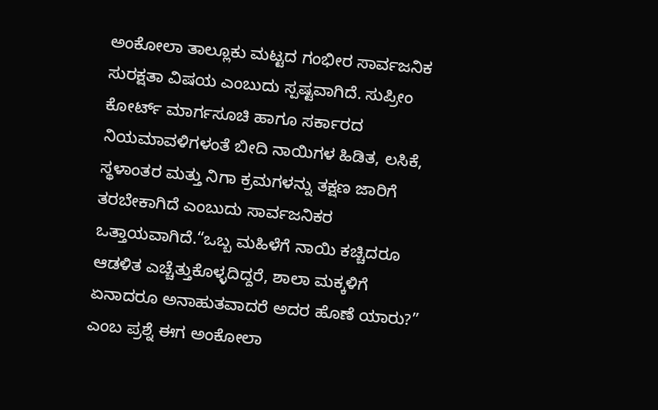ಅಂಕೋಲಾ ತಾಲ್ಲೂಕು ಮಟ್ಟದ ಗಂಭೀರ ಸಾರ್ವಜನಿಕ ಸುರಕ್ಷತಾ ವಿಷಯ ಎಂಬುದು ಸ್ಪಷ್ಟವಾಗಿದೆ. ಸುಪ್ರೀಂ ಕೋರ್ಟ್ ಮಾರ್ಗಸೂಚಿ ಹಾಗೂ ಸರ್ಕಾರದ ನಿಯಮಾವಳಿಗಳಂತೆ ಬೀದಿ ನಾಯಿಗಳ ಹಿಡಿತ, ಲಸಿಕೆ, ಸ್ಥಳಾಂತರ ಮತ್ತು ನಿಗಾ ಕ್ರಮಗಳನ್ನು ತಕ್ಷಣ ಜಾರಿಗೆ ತರಬೇಕಾಗಿದೆ ಎಂಬುದು ಸಾರ್ವಜನಿಕರ ಒತ್ತಾಯವಾಗಿದೆ.“ಒಬ್ಬ ಮಹಿಳೆಗೆ ನಾಯಿ ಕಚ್ಚಿದರೂ ಆಡಳಿತ ಎಚ್ಚೆತ್ತುಕೊಳ್ಳದಿದ್ದರೆ, ಶಾಲಾ ಮಕ್ಕಳಿಗೆ ಏನಾದರೂ ಅನಾಹುತವಾದರೆ ಅದರ ಹೊಣೆ ಯಾರು?” ಎಂಬ ಪ್ರಶ್ನೆ ಈಗ ಅಂಕೋಲಾ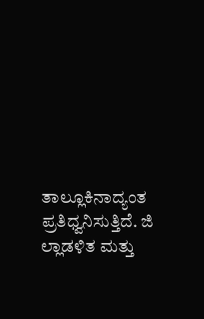ತಾಲ್ಲೂಕಿನಾದ್ಯಂತ ಪ್ರತಿಧ್ವನಿಸುತ್ತಿದೆ. ಜಿ
ಲ್ಲಾಡಳಿತ ಮತ್ತು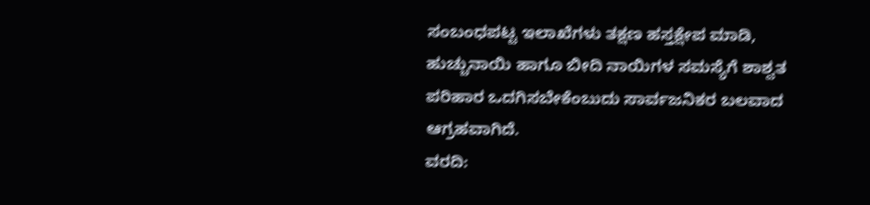ಸಂಬಂಧಪಟ್ಟ ಇಲಾಖೆಗಳು ತಕ್ಷಣ ಹಸ್ತಕ್ಷೇಪ ಮಾಡಿ, ಹುಚ್ಚುನಾಯಿ ಹಾಗೂ ಬೀದಿ ನಾಯಿಗಳ ಸಮಸ್ಯೆಗೆ ಶಾಶ್ವತ ಪರಿಹಾರ ಒದಗಿಸಬೇಕೆಂಬುದು ಸಾರ್ವಜನಿಕರ ಬಲವಾದ ಆಗ್ರಹವಾಗಿದೆ.
ವರದಿ: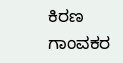ಕಿರಣ ಗಾಂವಕರ